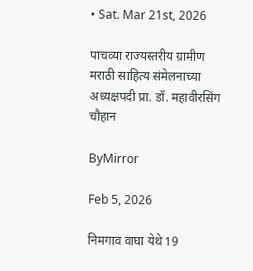• Sat. Mar 21st, 2026

पाचव्या राज्यस्तरीय ग्रामीण मराठी साहित्य संमेलनाच्या अध्यक्षपदी प्रा. डॉ. महावीरसिंग चौहान

ByMirror

Feb 5, 2026

निमगाव वाघा येथे 19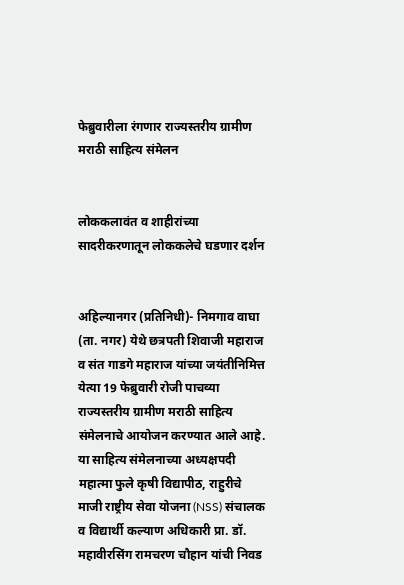फेब्रुवारीला रंगणार राज्यस्तरीय ग्रामीण मराठी साहित्य संमेलन


लोककलावंत व शाहीरांच्या सादरीकरणातून लोककलेचे घडणार दर्शन


अहिल्यानगर (प्रतिनिधी)- निमगाव वाघा (ता. नगर) येथे छत्रपती शिवाजी महाराज व संत गाडगे महाराज यांच्या जयंतीनिमित्त येत्या 19 फेब्रुवारी रोजी पाचव्या राज्यस्तरीय ग्रामीण मराठी साहित्य संमेलनाचे आयोजन करण्यात आले आहे. या साहित्य संमेलनाच्या अध्यक्षपदी महात्मा फुले कृषी विद्यापीठ, राहुरीचे माजी राष्ट्रीय सेवा योजना (NSS) संचालक व विद्यार्थी कल्याण अधिकारी प्रा. डॉ. महावीरसिंग रामचरण चौहान यांची निवड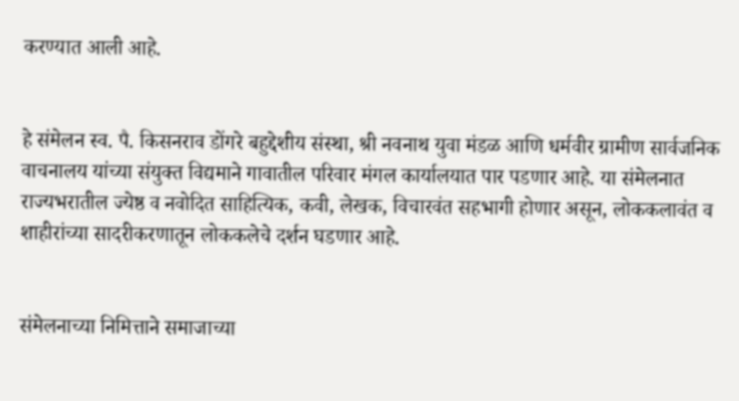करण्यात आली आहे.


हे संमेलन स्व. पै. किसनराव डोंगरे बहुद्देशीय संस्था, श्री नवनाथ युवा मंडळ आणि धर्मवीर ग्रामीण सार्वजनिक वाचनालय यांच्या संयुक्त विद्यमाने गावातील परिवार मंगल कार्यालयात पार पडणार आहे. या संमेलनात राज्यभरातील ज्येष्ठ व नवोदित साहित्यिक, कवी, लेखक, विचारवंत सहभागी होणार असून, लोककलावंत व शाहीरांच्या सादरीकरणातून लोककलेचे दर्शन घडणार आहे.


संमेलनाच्या निमित्ताने समाजाच्या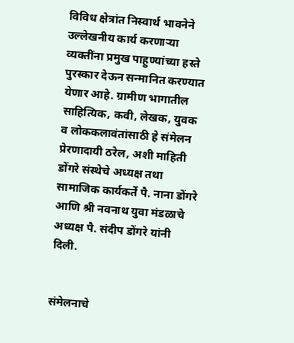विविध क्षेत्रांत निस्वार्थ भावनेने उल्लेखनीय कार्य करणाऱ्या व्यक्तींना प्रमुख पाहुण्यांच्या हस्ते पुरस्कार देऊन सन्मानित करण्यात येणार आहे. ग्रामीण भागातील साहित्यिक, कवी, लेखक, युवक व लोककलावंतांसाठी हे संमेलन प्रेरणादायी ठरेल, अशी माहिती डोंगरे संस्थेचे अध्यक्ष तथा सामाजिक कार्यकर्ते पै. नाना डोंगरे आणि श्री नवनाथ युवा मंडळाचे अध्यक्ष पै. संदीप डोंगरे यांनी दिली.


संमेलनाचे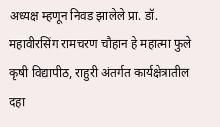अध्यक्ष म्हणून निवड झालेले प्रा. डॉ. महावीरसिंग रामचरण चौहान हे महात्मा फुले कृषी विद्यापीठ, राहुरी अंतर्गत कार्यक्षेत्रातील दहा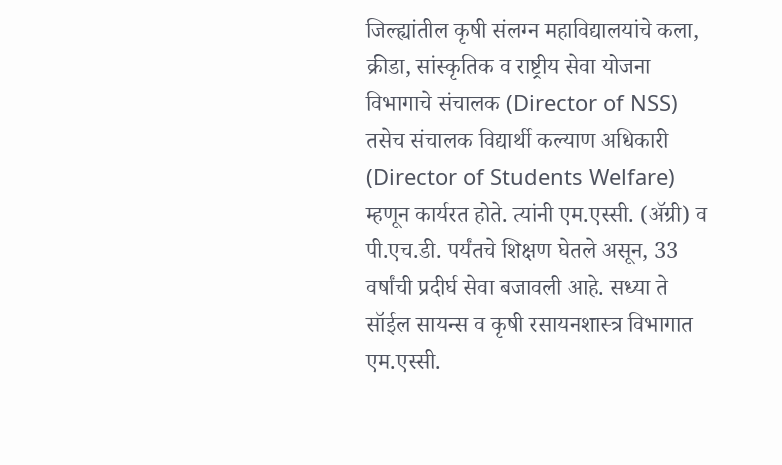जिल्ह्यांतील कृषी संलग्न महाविद्यालयांचे कला, क्रीडा, सांस्कृतिक व राष्ट्रीय सेवा योजना विभागाचे संचालक (Director of NSS) तसेच संचालक विद्यार्थी कल्याण अधिकारी (Director of Students Welfare) म्हणून कार्यरत होते. त्यांनी एम.एस्सी. (ॲग्री) व पी.एच.डी. पर्यंतचे शिक्षण घेतले असून, 33 वर्षांची प्रदीर्घ सेवा बजावली आहे. सध्या ते सॉईल सायन्स व कृषी रसायनशास्त्र विभागात एम.एस्सी.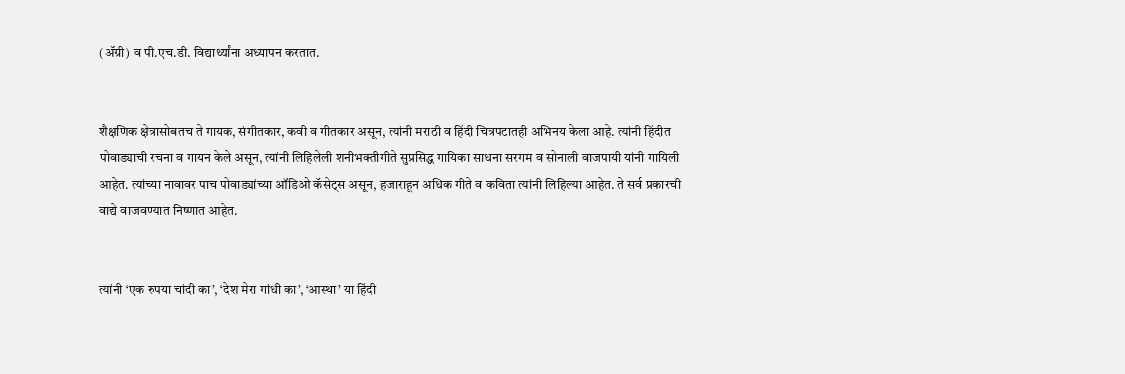(ॲग्री) व पी.एच.डी. विद्यार्थ्यांना अध्यापन करतात.


शैक्षणिक क्षेत्रासोबतच ते गायक, संगीतकार, कवी व गीतकार असून, त्यांनी मराठी व हिंदी चित्रपटातही अभिनय केला आहे. त्यांनी हिंदीत पोवाड्याची रचना व गायन केले असून, त्यांनी लिहिलेली शनीभक्तीगीते सुप्रसिद्ध गायिका साधना सरगम व सोनाली वाजपायी यांनी गायिली आहेत. त्यांच्या नावावर पाच पोवाड्यांच्या ऑडिओ कॅसेट्‌स असून, हजाराहून अधिक गीते व कविता त्यांनी लिहिल्या आहेत. ते सर्व प्रकारची वाद्ये वाजवण्यात निष्णात आहेत.


त्यांनी ‘एक रुपया चांदी का’, ‘देश मेरा गांधी का’, ‘आस्था’ या हिंदी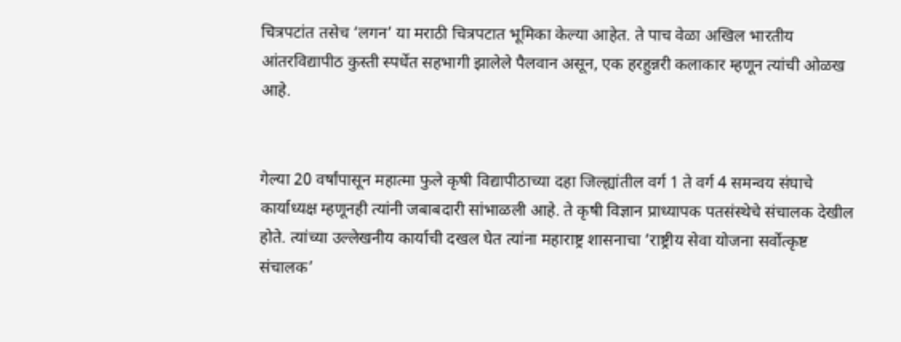चित्रपटांत तसेच ‘लगन’ या मराठी चित्रपटात भूमिका केल्या आहेत. ते पाच वेळा अखिल भारतीय आंतरविद्यापीठ कुस्ती स्पर्धेत सहभागी झालेले पैलवान असून, एक हरहुन्नरी कलाकार म्हणून त्यांची ओळख आहे.


गेल्या 20 वर्षांपासून महात्मा फुले कृषी विद्यापीठाच्या दहा जिल्ह्यांतील वर्ग 1 ते वर्ग 4 समन्वय संघाचे कार्याध्यक्ष म्हणूनही त्यांनी जबाबदारी सांभाळली आहे. ते कृषी विज्ञान प्राध्यापक पतसंस्थेचे संचालक देखील होते. त्यांच्या उल्लेखनीय कार्याची दखल घेत त्यांना महाराष्ट्र शासनाचा ‘राष्ट्रीय सेवा योजना सर्वोत्कृष्ट संचालक’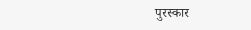पुरस्कार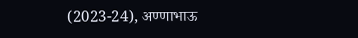(2023-24), अण्णाभाऊ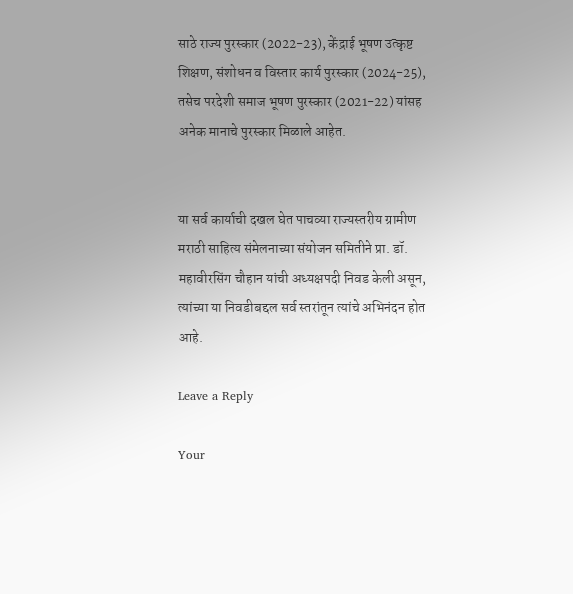साठे राज्य पुरस्कार (2022-23), केंद्राई भूषण उत्कृष्ट शिक्षण, संशोधन व विस्तार कार्य पुरस्कार (2024-25), तसेच परदेशी समाज भूषण पुरस्कार (2021-22) यांसह अनेक मानाचे पुरस्कार मिळाले आहेत.


या सर्व कार्याची दखल घेत पाचव्या राज्यस्तरीय ग्रामीण मराठी साहित्य संमेलनाच्या संयोजन समितीने प्रा. डॉ. महावीरसिंग चौहान यांची अध्यक्षपदी निवड केली असून, त्यांच्या या निवडीबद्दल सर्व स्तरांतून त्यांचे अभिनंदन होत आहे.

Leave a Reply

Your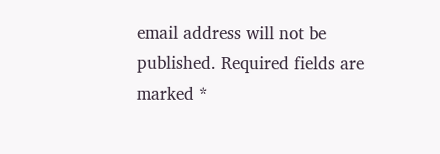email address will not be published. Required fields are marked *